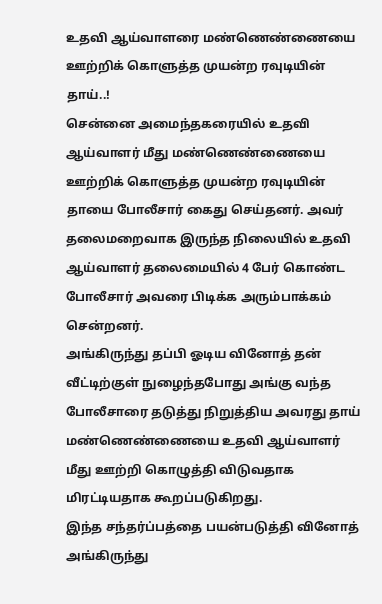உதவி ஆய்வாளரை மண்ணெண்ணையை ஊற்றிக் கொளுத்த முயன்ற ரவுடியின் தாய்..!
சென்னை அமைந்தகரையில் உதவி ஆய்வாளர் மீது மண்ணெண்ணையை ஊற்றிக் கொளுத்த முயன்ற ரவுடியின் தாயை போலீசார் கைது செய்தனர். அவர் தலைமறைவாக இருந்த நிலையில் உதவி ஆய்வாளர் தலைமையில் 4 பேர் கொண்ட போலீசார் அவரை பிடிக்க அரும்பாக்கம் சென்றனர்.
அங்கிருந்து தப்பி ஓடிய வினோத் தன் வீட்டிற்குள் நுழைந்தபோது அங்கு வந்த போலீசாரை தடுத்து நிறுத்திய அவரது தாய் மண்ணெண்ணையை உதவி ஆய்வாளர் மீது ஊற்றி கொழுத்தி விடுவதாக மிரட்டியதாக கூறப்படுகிறது.
இந்த சந்தர்ப்பத்தை பயன்படுத்தி வினோத் அங்கிருந்து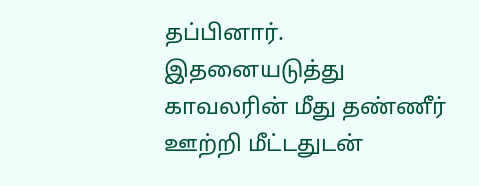தப்பினார். இதனையடுத்து காவலரின் மீது தண்ணீர் ஊற்றி மீட்டதுடன்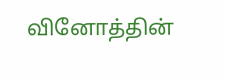வினோத்தின்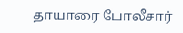தாயாரை போலீசார்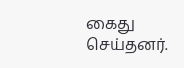கைது செய்தனர்.